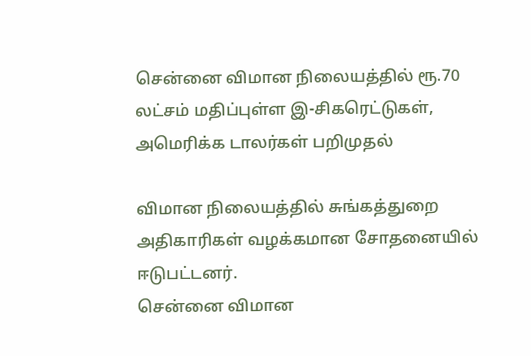சென்னை விமான நிலையத்தில் ரூ.70 லட்சம் மதிப்புள்ள இ-சிகரெட்டுகள், அமெரிக்க டாலர்கள் பறிமுதல்

விமான நிலையத்தில் சுங்கத்துறை அதிகாரிகள் வழக்கமான சோதனையில் ஈடுபட்டனர்.
சென்னை விமான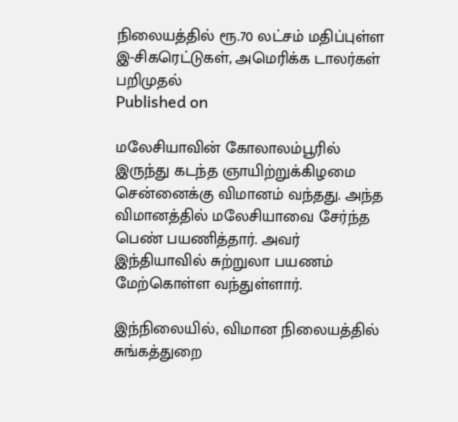நிலையத்தில் ரூ.70 லட்சம் மதிப்புள்ள இ-சிகரெட்டுகள், அமெரிக்க டாலர்கள் பறிமுதல்
Published on

மலேசியாவின் கோலாலம்பூரில் இருந்து கடந்த ஞாயிற்றுக்கிழமை சென்னைக்கு விமானம் வந்தது. அந்த விமானத்தில் மலேசியாவை சேர்ந்த பெண் பயணித்தார். அவர் இந்தியாவில் சுற்றுலா பயணம் மேற்கொள்ள வந்துள்ளார்.

இந்நிலையில், விமான நிலையத்தில் சுங்கத்துறை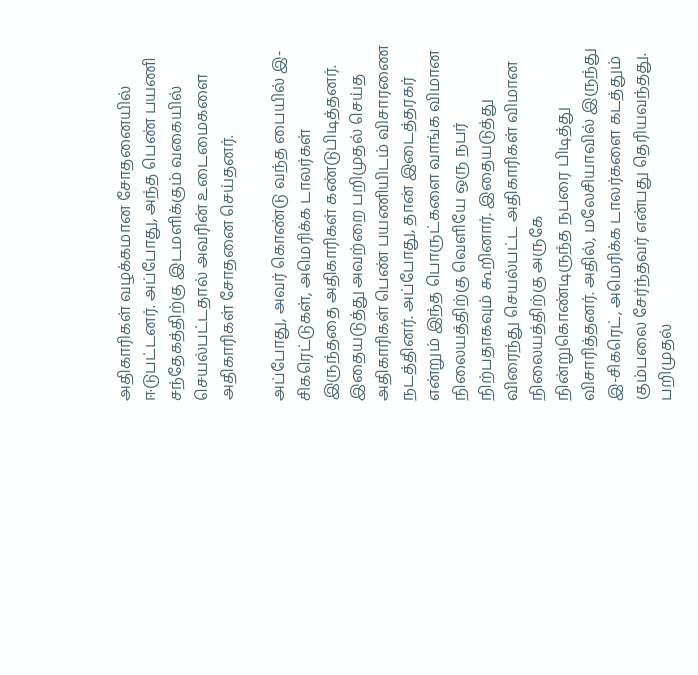அதிகாரிகள் வழக்கமான சோதனையில் ஈடுபட்டனர். அப்போது, அந்த பெண் பயணி சந்தேகத்திற்கு இடமளிக்கும் வகையில் செயல்பட்டதால் அவரின் உடைமைகளை அதிகாரிகள் சோதனை செய்தனர்.

அப்போது, அவர் கொண்டு வந்த பையில் இ-சிகரெட்டுகள், அமெரிக்க டாலர்கள் இருந்ததை அதிகாரிகள் கண்டுபிடித்தனர். இதையடுத்து அவற்றை பறிமுதல் செய்த அதிகாரிகள் பெண் பயணியிடம் விசாரணை நடத்தினர். அப்போது, தான் இடைத்தரகர் என்றும் இந்த பொருட்களை வாங்க விமான நிலையத்திற்கு வெளியே ஒரு நபர் நிற்பதாகவும் கூறினார். இதையடுத்து விரைந்து செயல்பட்ட அதிகாரிகள் விமான நிலையத்திற்கு அருகே நின்றுகொண்டிருந்த நபரை பிடித்து விசாரித்தனர். அதில், மலேசியாவில் இருந்து இ-சிகரெட், அமெரிக்க டாலர்களை கடத்தும் கும்பலை சேர்ந்தவர் என்பது தெரியவந்தது. பறிமுதல்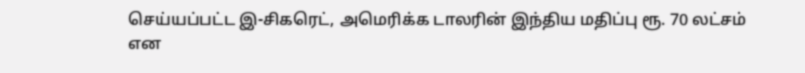செய்யப்பட்ட இ-சிகரெட், அமெரிக்க டாலரின் இந்திய மதிப்பு ரூ. 70 லட்சம் என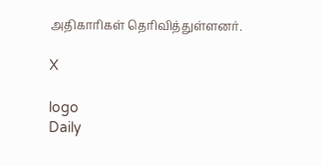அதிகாரிகள் தெரிவித்துள்ளனர்.

X

logo
Daily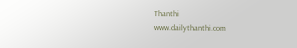Thanthi
www.dailythanthi.com